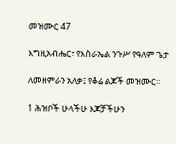መዝሙር 47

እግዚአብሔር፣ የእስራኤል ንጉሥ የዓለም ጌታ

ለመዘምራን አለቃ፤ የቆሬ ልጆች መዝሙር።

1 ሕዝቦች ሁላችሁ እጆቻችሁን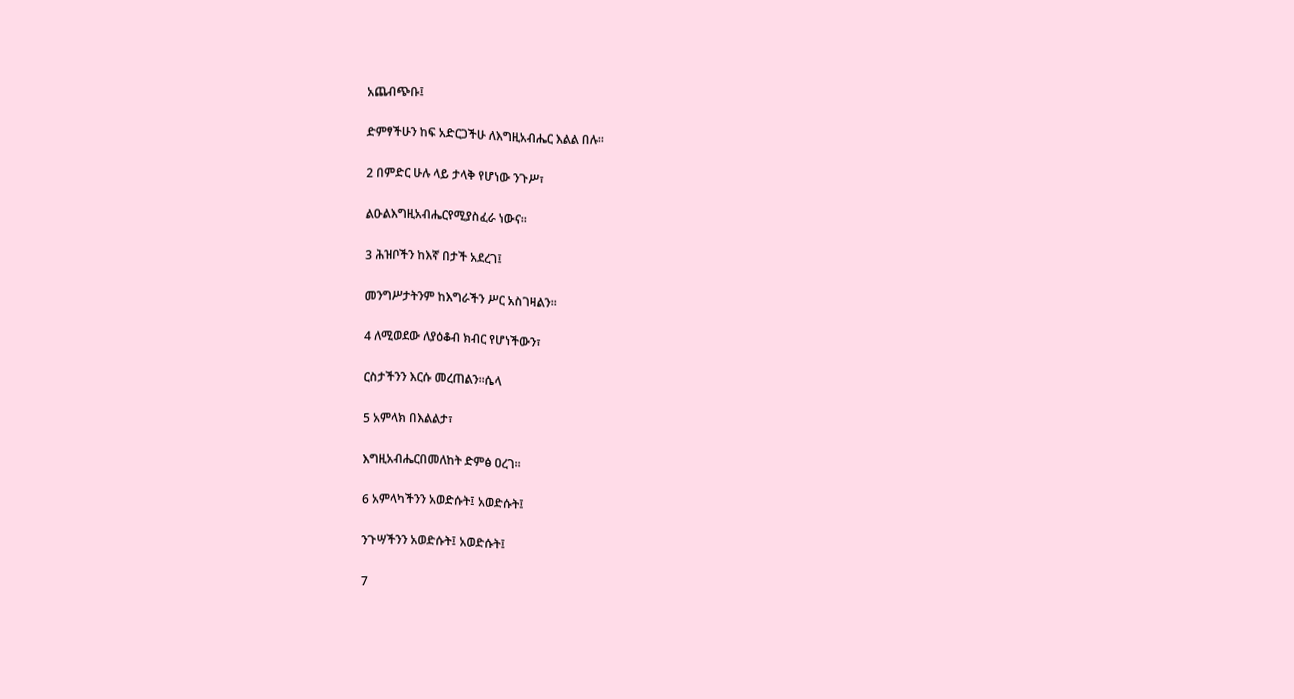አጨብጭቡ፤

ድምፃችሁን ከፍ አድርጋችሁ ለእግዚአብሔር እልል በሉ።

2 በምድር ሁሉ ላይ ታላቅ የሆነው ንጉሥ፣

ልዑልእግዚአብሔርየሚያስፈራ ነውና።

3 ሕዝቦችን ከእኛ በታች አደረገ፤

መንግሥታትንም ከእግራችን ሥር አስገዛልን።

4 ለሚወደው ለያዕቆብ ክብር የሆነችውን፣

ርስታችንን እርሱ መረጠልን።ሴላ

5 አምላክ በእልልታ፣

እግዚአብሔርበመለከት ድምፅ ዐረገ።

6 አምላካችንን አወድሱት፤ አወድሱት፤

ንጉሣችንን አወድሱት፤ አወድሱት፤

7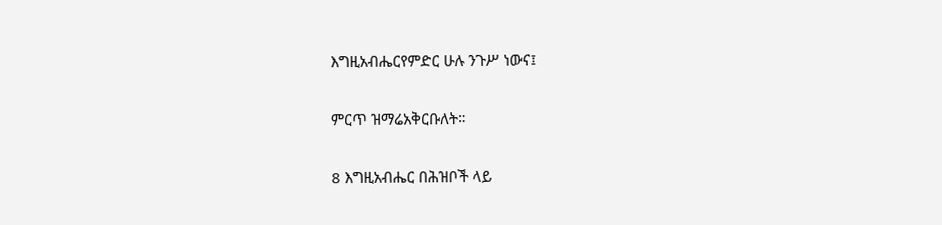እግዚአብሔርየምድር ሁሉ ንጉሥ ነውና፤

ምርጥ ዝማሬአቅርቡለት።

8 እግዚአብሔር በሕዝቦች ላይ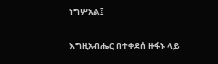ነግሦአል፤

እግዚአብሔር በተቀደሰ ዙፋኑ ላይ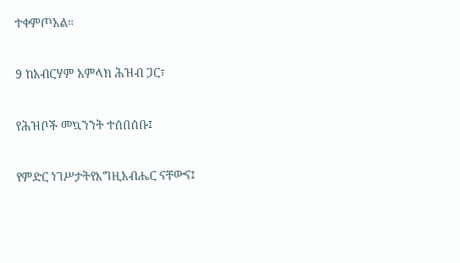ተቀምጦአል።

9 ከአብርሃም አምላክ ሕዝብ ጋር፣

የሕዝቦች መኳንንት ተሰበሰቡ፤

የምድር ነገሥታትየእግዚአብሔር ናቸውና፤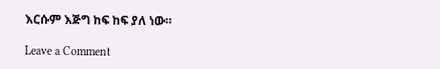እርሱም እጅግ ከፍ ከፍ ያለ ነው።

Leave a Comment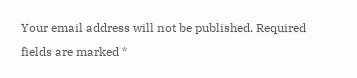Your email address will not be published. Required fields are marked *